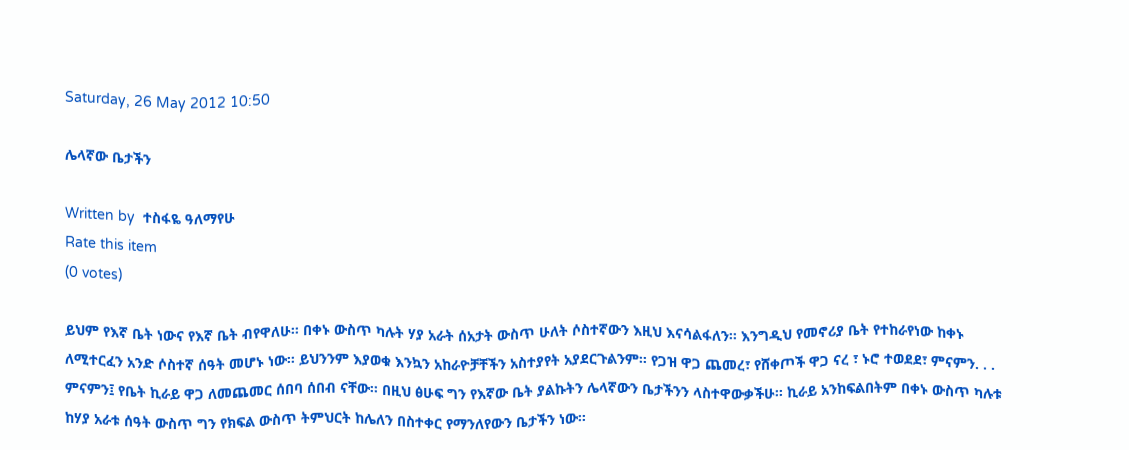Saturday, 26 May 2012 10:50

ሌላኛው ቤታችን

Written by  ተስፋዬ ዓለማየሁ
Rate this item
(0 votes)

ይህም የእኛ ቤት ነውና የእኛ ቤት ብየዋለሁ፡፡ በቀኑ ውስጥ ካሉት ሃያ አራት ሰአታት ውስጥ ሁለት ሶስተኛውን እዚህ እናሳልፋለን፡፡ እንግዲህ የመኖሪያ ቤት የተከራየነው ከቀኑ ለሚተርፈን አንድ ሶስተኛ ሰዓት መሆኑ ነው፡፡ ይህንንም እያወቁ እንኳን አከራዮቻቸችን አስተያየት አያደርጉልንም፡፡ የጋዝ ዋጋ ጨመረ፣ የሸቀጦች ዋጋ ናረ ፣ ኑሮ ተወደደ፣ ምናምን. . . ምናምን፤ የቤት ኪራይ ዋጋ ለመጨመር ሰበባ ሰበብ ናቸው፡፡ በዚህ ፅሁፍ ግን የእኛው ቤት ያልኩትን ሌላኛውን ቤታችንን ላስተዋውቃችሁ፡፡ ኪራይ አንከፍልበትም በቀኑ ውስጥ ካሉቱ ከሃያ አራቱ ሰዓት ውስጥ ግን የክፍል ውስጥ ትምህርት ከሌለን በስተቀር የማንለየውን ቤታችን ነው፡፡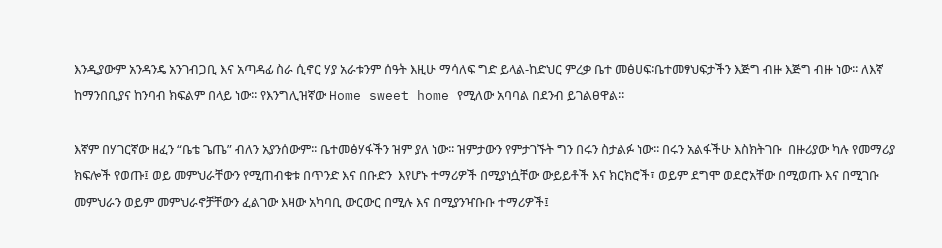እንዲያውም አንዳንዴ አንገብጋቢ እና አጣዳፊ ስራ ሲኖር ሃያ አራቱንም ሰዓት እዚሁ ማሳለፍ ግድ ይላል-ከድህር ምረቃ ቤተ መፅሀፍ፡ቤተመፃህፍታችን እጅግ ብዙ እጅግ ብዙ ነው፡፡ ለእኛ ከማንበቢያና ከንባብ ክፍልም በላይ ነው፡፡ የእንግሊዝኛው Home sweet home የሚለው አባባል በደንብ ይገልፀዋል፡፡

እኛም በሃገርኛው ዘፈን “ቤቴ ጌጤ” ብለን አያንሰውም፡፡ ቤተመፅሃፋችን ዝም ያለ ነው፡፡ ዝምታውን የምታገኙት ግን በሩን ስታልፉ ነው፡፡ በሩን አልፋችሁ እስክትገቡ  በዙሪያው ካሉ የመማሪያ ክፍሎች የወጡ፤ ወይ መምህራቸውን የሚጠብቁቱ በጥንድ እና በቡድን  እየሆኑ ተማሪዎች በሚያነሷቸው ውይይቶች እና ክርክሮች፣ ወይም ደግሞ ወደሮአቸው በሚወጡ እና በሚገቡ መምህራን ወይም መምህራኖቻቸውን ፈልገው እዛው አካባቢ ውርውር በሚሉ እና በሚያንዣቡቡ ተማሪዎች፤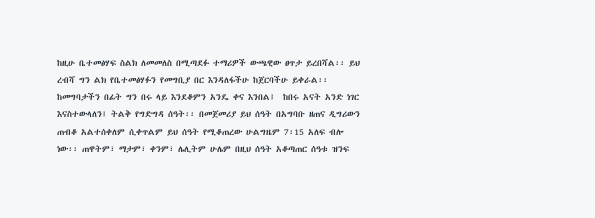ከዚሁ ቤተመፅሃፍ ስልክ ለመመለስ በሚጣደፉ ተማሪዎች ውጫዊው ፀጥታ ይረበሻል፡፡ ይህ ረብሻ ግን ልክ የቤተመፅሃፉን የመግቢያ በር እንዳለፋችሁ ከጀርባችሁ ይቀራል፡፡ ከመግባታችን በፊት ግን በሩ ላይ እንደቆምን አንዴ ቀና እንበል፤  ከበሩ አናት አንድ ነገር እናስተውላለን፤ ትልቅ የግድግዳ ሰዓት፡፡ በመጀመሪያ ይህ ሰዓት በአግባቡ ዘጠና ዲግሪውን ጠብቆ አልተሰቀለም ሲቀጥልም ይህ ሰዓት የሚቆጠረው ሁልግዜም 7፡15 አለፍ ብሎ ነው፡፡ ጠዋትም፣ ማታም፣ ቀንም፣ ሌሊትም ሁሌም በዚህ ሰዓት አቆጣጠር ሰዓቱ ዝንፍ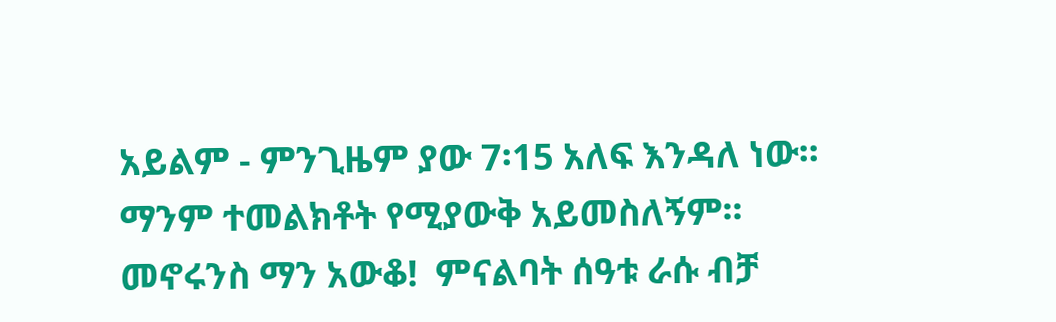አይልም - ምንጊዜም ያው 7፡15 አለፍ እንዳለ ነው፡፡ ማንም ተመልክቶት የሚያውቅ አይመስለኝም፡፡ መኖሩንስ ማን አውቆ!  ምናልባት ሰዓቱ ራሱ ብቻ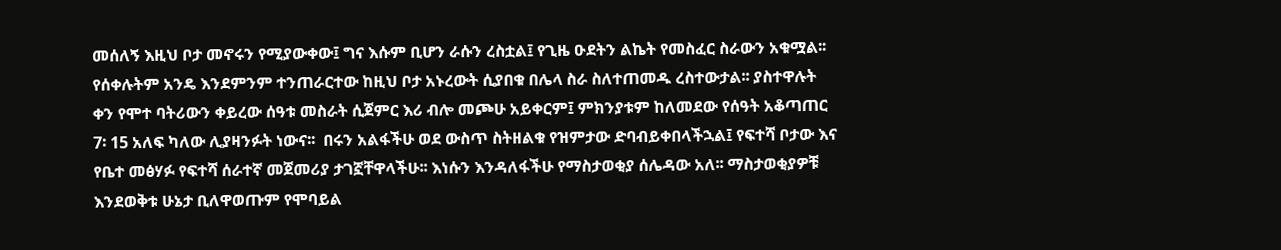መሰለኝ እዚህ ቦታ መኖሩን የሚያውቀው፤ ግና እሱም ቢሆን ራሱን ረስቷል፤ የጊዜ ዑደትን ልኬት የመስፈር ስራውን አቁሟል፡፡ የሰቀሉትም አንዴ እንደምንም ተንጠራርተው ከዚህ ቦታ አኑረውት ሲያበቁ በሌላ ስራ ስለተጠመዱ ረስተውታል፡፡ ያስተዋሉት ቀን የሞተ ባትሪውን ቀይረው ሰዓቱ መስራት ሲጀምር እሪ ብሎ መጮሁ አይቀርም፤ ምክንያቱም ከለመደው የሰዓት አቆጣጠር 7፡ 15 አለፍ ካለው ሊያዛንፉት ነውና፡፡  በሩን አልፋችሁ ወደ ውስጥ ስትዘልቁ የዝምታው ድባብይቀበላችኋል፤ የፍተሻ ቦታው እና የቤተ መፅሃፉ የፍተሻ ሰራተኛ መጀመሪያ ታገኟቸዋላችሁ፡፡ እነሱን እንዳለፋችሁ የማስታወቂያ ሰሌዳው አለ፡፡ ማስታወቂያዎቹ እንደወቅቱ ሁኔታ ቢለዋወጡም የሞባይል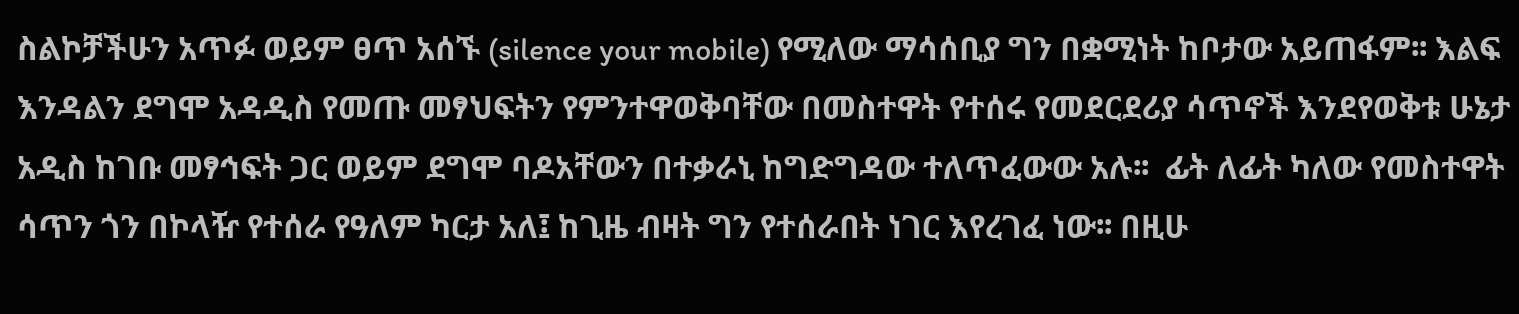ስልኮቻችሁን አጥፉ ወይም ፀጥ አሰኙ (silence your mobile) የሚለው ማሳሰቢያ ግን በቋሚነት ከቦታው አይጠፋም፡፡ እልፍ እንዳልን ደግሞ አዳዲስ የመጡ መፃህፍትን የምንተዋወቅባቸው በመስተዋት የተሰሩ የመደርደሪያ ሳጥኖች እንደየወቅቱ ሁኔታ አዲስ ከገቡ መፃኅፍት ጋር ወይም ደግሞ ባዶአቸውን በተቃራኒ ከግድግዳው ተለጥፈውው አሉ፡፡  ፊት ለፊት ካለው የመስተዋት ሳጥን ጎን በኮላዥ የተሰራ የዓለም ካርታ አለ፤ ከጊዜ ብዛት ግን የተሰራበት ነገር እየረገፈ ነው፡፡ በዚሁ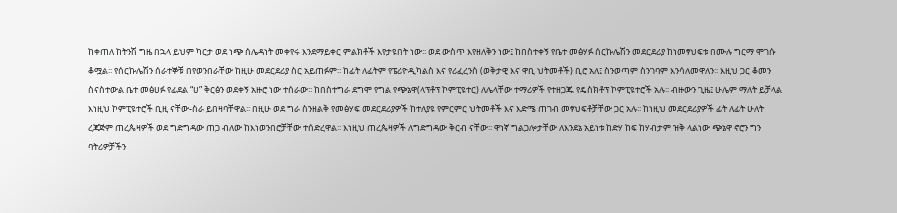ከቀጠለ ከትንሽ ግዜ በኋላ ይህም ካርታ ወደ ነጭ ሰሌዳነት መቀየሩ እንደማይቀር ምልክቶች እየታዩበት ነው፡፡ ወደ ውስጥ እየዘለቅን ነው፤ ከበስተቀኝ የቤተ መፅሃፉ ሰርኩሌሽን መደርደሪያ ከነመፃህፍቱ በሙሉ ግርማ ሞገሱ ቆሟል፡፡ የሰርኩሌሽን ሰራተኞቹ በየወንበራቸው ከዚሁ መደርደሪያ ስር አይጠፉም፡፡ ከፊት ለፊትም የፔሪዮዲካልስ እና የሪፈረንስ (ወቅታዊ እና ዋቢ ህትመቶች) ቢሮ አለ፤ ስንወጣም ስንገባም እንሳለመዋለን፡፡ እዚህ ጋር ቆመን ስናስተውል ቤተ መፅሀፉ የፊደል “ሀ” ቅርፅን ወደቀኝ አዙሮ ነው ተሰራው፡፡ ከበስተግራ ደግሞ የግል የጭኔዋ(ላፕቶፕ ኮምፒዩተር) ለሌላቸው ተማሪዎች የተዘጋጁ የዴስክቶፕ ኮምፒዩተሮች አሉ፡፡ ብዙውን ጊዜ፤ ሁሌም ማለት ይቻላል እነዚህ ኮምፒዩተሮች ቢዚ ናቸው-ስራ ይበዛባቸዋል፡፡ በዚሁ ወደ ግራ ስንዘልቅ የመፅሃፍ መደርደሪያዎች ከተለያዩ የምርምር ህትመቶች እና እድሜ ጠገብ መፃህፍቶቻቸው ጋር አሉ፡፡ ከነዚህ መደርደሪያዎች ፊት ለፊት ሁለት ረጃጅም ጠረጴዛዎች ወደ ግድግዳው ጠጋ ብለው ከእነወንበሮቻቸው ተሰድረዋል፡፡ እነዚህ ጠረጴዛዎች ለግድግዳው ቅርብ ናቸው፡፡ ዋነኛ ግልጋሎታቸው ለእንደኔ አይነቱ ከድሃ ከፍ ከሃብታም ዝቅ ላልነው ጭኔዋ ኖሮን ግን ባትሪዎቻችን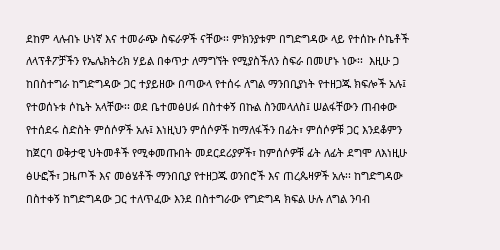ደከም ላሉብኑ ሁነኛ እና ተመራጭ ስፍራዎች ናቸው፡፡ ምክንያቱም በግድግዳው ላይ የተሰኩ ሶኬቶች ለላፕቶፖቻችን የኤሌክትሪክ ሃይል በቀጥታ ለማግኘት የሚያስችለን ስፍራ በመሆኑ ነው፡፡  እዚሁ ጋ ከበስተግራ ከግድግዳው ጋር ተያይዘው በጣውላ የተሰሩ ለግል ማንበቢያነት የተዘጋጁ ክፍሎች አሉ፤ የተወሰኑቱ ሶኬት አላቸው፡፡ ወደ ቤተመፅሀፉ በስተቀኝ በኩል ስንመላለስ፤ ሠልፋቸውን ጠብቀው የተሰደሩ ስድስት ምሰሶዎች አሉ፤ እነዚህን ምሰሶዎች ከማለፋችን በፊት፣ ምሰሶዎቹ ጋር እንደቆምን ከጀርባ ወቅታዊ ህትመቶች የሚቀመጡበት መደርደሪያዎች፣ ከምሰሶዎቹ ፊት ለፊት ደግሞ ለእነዚሁ ፅሁፎች፣ ጋዜጦች እና መፅሄቶች ማንበቢያ የተዘጋጁ ወንበሮች እና ጠረጴዛዎች አሉ፡፡ ከግድግዳው በስተቀኝ ከግድግዳው ጋር ተለጥፈው እንደ በስተግራው የግድግዳ ክፍል ሁሉ ለግል ንባብ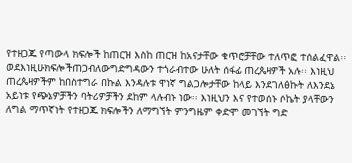የተዘጋጁ የጣውላ ክፍሎች ከጠርዝ እስከ ጠርዝ ከአናታቸው ቁጥሮቻቸው ተለጥፎ ተሰልፈዋል፡፡ወደእነዚሁክፍሎችጠጋብለውግድግዳውን ተጎራብተው ሁለት ሰፋፊ ጠረጴዛዎች አሉ፡፡ እነዚህ ጠረጴዛዎችም ከበስተግራ በኩል እንዳሉቱ ዋነኛ ግልጋሎታቸው ከላይ እንደገለፅኩት ለእንደኔ አይነቱ የጭኔዎቻችን ባትሪዎቻችን ደከም ላሉብኑ ነው፡፡ እነዚህን እና የተወሰኑ ሶኬት ያላቸውን ለግል ማጥኛነት የተዘጋጁ ክፍሎችን ለማግኘት ምንግዜም ቀድሞ መገኘት ግድ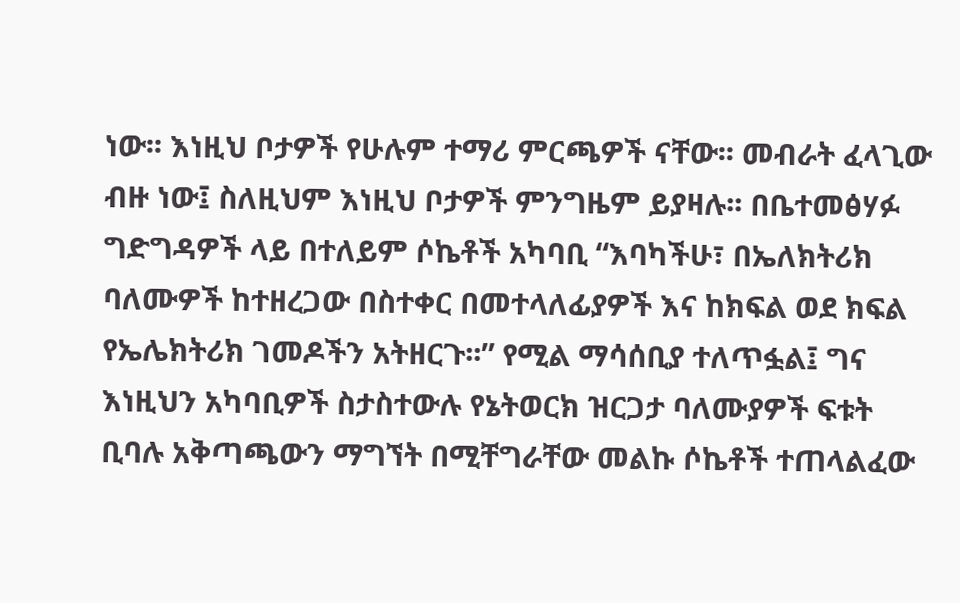ነው፡፡ እነዚህ ቦታዎች የሁሉም ተማሪ ምርጫዎች ናቸው፡፡ መብራት ፈላጊው ብዙ ነው፤ ስለዚህም እነዚህ ቦታዎች ምንግዜም ይያዛሉ፡፡ በቤተመፅሃፉ ግድግዳዎች ላይ በተለይም ሶኬቶች አካባቢ “እባካችሁ፣ በኤለክትሪክ ባለሙዎች ከተዘረጋው በስተቀር በመተላለፊያዎች እና ከክፍል ወደ ክፍል የኤሌክትሪክ ገመዶችን አትዘርጉ፡፡” የሚል ማሳሰቢያ ተለጥፏል፤ ግና እነዚህን አካባቢዎች ስታስተውሉ የኔትወርክ ዝርጋታ ባለሙያዎች ፍቱት ቢባሉ አቅጣጫውን ማግኘት በሚቸግራቸው መልኩ ሶኬቶች ተጠላልፈው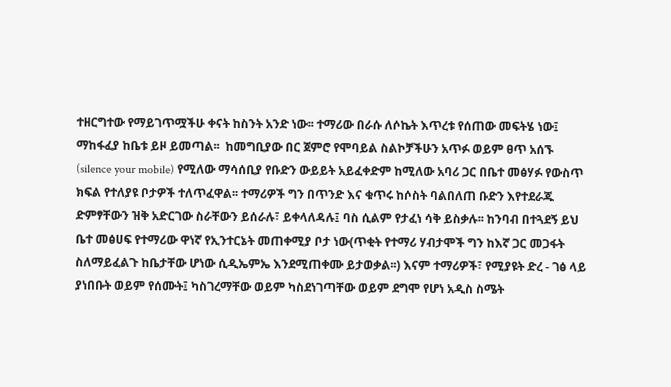ተዘርግተው የማይገጥሟችሁ ቀናት ከስንት አንድ ነው፡፡ ተማሪው በራሱ ለሶኬት እጥረቱ የሰጠው መፍትሄ ነው፤ ማከፋፈያ ከቤቱ ይዞ ይመጣል፡፡  ከመግቢያው በር ጀምሮ የሞባይል ስልኮቻችሁን አጥፉ ወይም ፀጥ አሰኙ (silence your mobile) የሚለው ማሳሰቢያ የቡድን ውይይት አይፈቀድም ከሚለው አባሪ ጋር በቤተ መፅሃፉ የውስጥ ክፍል የተለያዩ ቦታዎች ተለጥፈዋል፡፡ ተማሪዎች ግን በጥንድ እና ቁጥሩ ከሶስት ባልበለጠ ቡድን እየተደራጁ ድምፃቸውን ዝቅ አድርገው ስራቸውን ይሰራሉ፣ ይቀላለዳሉ፤ ባስ ሲልም የታፈነ ሳቅ ይስቃሉ፡፡ ከንባብ በተጓደኝ ይህ ቤተ መፅሀፍ የተማሪው ዋነኛ የኢንተርኔት መጠቀሚያ ቦታ ነው(ጥቂት የተማሪ ሃብታሞች ግን ከእኛ ጋር መጋፋት ስለማይፈልጉ ከቤታቸው ሆነው ሲዲኤምኤ እንደሚጠቀሙ ይታወቃል፡፡) እናም ተማሪዎች፣ የሚያዩት ድረ - ገፅ ላይ ያነበቡት ወይም የሰሙት፤ ካስገረማቸው ወይም ካስደነገጣቸው ወይም ደግሞ የሆነ አዲስ ስሜት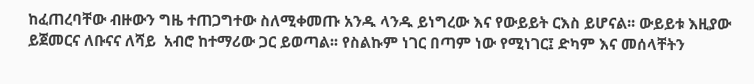ከፈጠረባቸው ብዙውን ግዜ ተጠጋግተው ስለሚቀመጡ አንዱ ላንዱ ይነግረው እና የውይይት ርእስ ይሆናል፡፡ ውይይቱ እዚያው ይጀመርና ለቡናና ለሻይ  አብሮ ከተማሪው ጋር ይወጣል፡፡ የስልኩም ነገር በጣም ነው የሚነገር፤ ድካም እና መሰላቸትን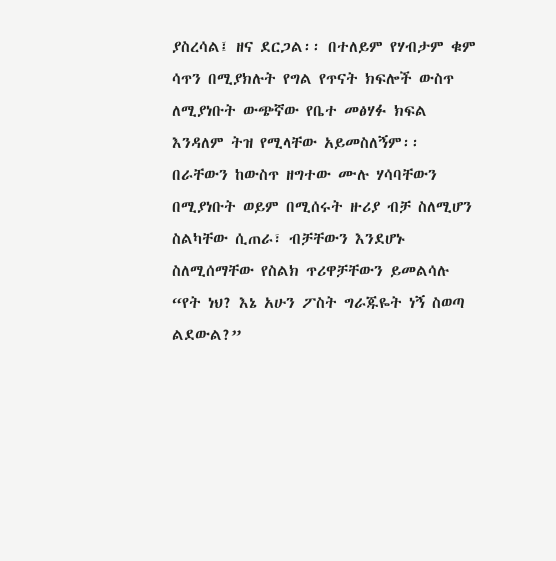ያስረሳል፤ ዘና ደርጋል፡፡ በተለይም የሃብታም ቁም ሳጥን በሚያክሉት የግል የጥናት ክፍሎች ውስጥ ለሚያነቡት ውጭኛው የቤተ መፅሃፉ ክፍል እንዳለም ትዝ የሚላቸው አይመስለኝም፡፡ በራቸውን ከውስጥ ዘግተው ሙሉ ሃሳባቸውን በሚያነቡት ወይም በሚሰሩት ዙሪያ ብቻ ስለሚሆን ስልካቸው ሲጠራ፣ ብቻቸውን እንደሆኑ ስለሚሰማቸው የስልክ ጥሪዋቻቸውን ይመልሳሉ “የት ነህ? እኔ አሁን ፖስት ግራጁዬት ነኝ ስወጣ ልደውል?”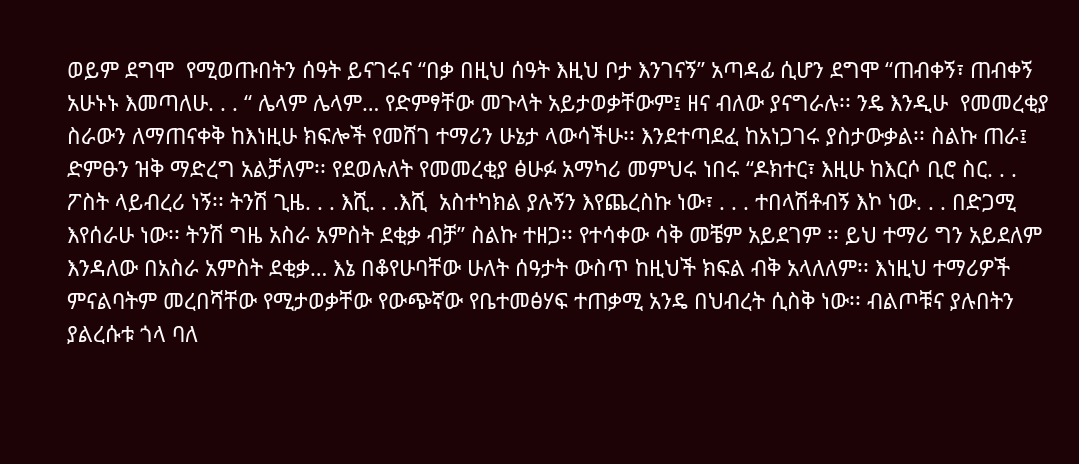ወይም ደግሞ  የሚወጡበትን ሰዓት ይናገሩና “በቃ በዚህ ሰዓት እዚህ ቦታ እንገናኝ” አጣዳፊ ሲሆን ደግሞ “ጠብቀኝ፣ ጠብቀኝ አሁኑኑ እመጣለሁ. . . “ ሌላም ሌላም… የድምፃቸው መጉላት አይታወቃቸውም፤ ዘና ብለው ያናግራሉ፡፡ ንዴ እንዲሁ  የመመረቂያ ስራውን ለማጠናቀቅ ከእነዚሁ ክፍሎች የመሸገ ተማሪን ሁኔታ ላውሳችሁ፡፡ እንደተጣደፈ ከአነጋገሩ ያስታውቃል፡፡ ስልኩ ጠራ፤ ድምፁን ዝቅ ማድረግ አልቻለም፡፡ የደወሉለት የመመረቂያ ፅሁፉ አማካሪ መምህሩ ነበሩ “ዶክተር፣ እዚሁ ከእርሶ ቢሮ ስር. . .  ፖስት ላይብረሪ ነኝ፡፡ ትንሽ ጊዜ. . . እሺ. . .እሺ  አስተካክል ያሉኝን እየጨረስኩ ነው፣ . . . ተበላሽቶብኝ እኮ ነው. . . በድጋሚ እየሰራሁ ነው፡፡ ትንሽ ግዜ አስራ አምስት ደቂቃ ብቻ” ስልኩ ተዘጋ፡፡ የተሳቀው ሳቅ መቼም አይደገም ፡፡ ይህ ተማሪ ግን አይደለም እንዳለው በአስራ አምስት ደቂቃ… እኔ በቆየሁባቸው ሁለት ሰዓታት ውስጥ ከዚህች ክፍል ብቅ አላለለም፡፡ እነዚህ ተማሪዎች ምናልባትም መረበሻቸው የሚታወቃቸው የውጭኛው የቤተመፅሃፍ ተጠቃሚ አንዴ በህብረት ሲስቅ ነው፡፡ ብልጦቹና ያሉበትን ያልረሱቱ ጎላ ባለ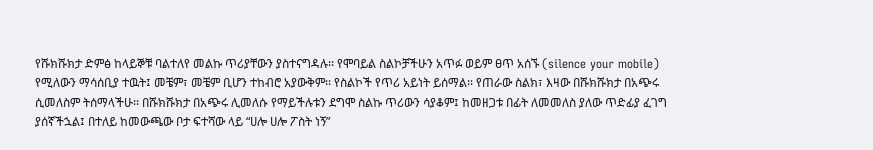የሹክሹክታ ድምፅ ከላይኞቹ ባልተለየ መልኩ ጥሪያቸውን ያስተናግዳሉ፡፡ የሞባይል ስልኮቻችሁን አጥፉ ወይም ፀጥ አሰኙ (silence your mobile) የሚለውን ማሳሰቢያ ተዉት፤ መቼም፣ መቼም ቢሆን ተከብሮ አያውቅም፡፡ የስልኮች የጥሪ አይነት ይሰማል፡፡ የጠራው ስልክ፣ እዛው በሹክሹክታ በአጭሩ ሲመለስም ትሰማላችሁ፡፡ በሹክሹክታ በአጭሩ ሊመለሱ የማይችሉቱን ደግሞ ስልኩ ጥሪውን ሳያቆም፤ ከመዘጋቱ በፊት ለመመለስ ያለው ጥድፊያ ፈገግ ያሰኛችኋል፤ በተለይ ከመውጫው ቦታ ፍተሻው ላይ “ሀሎ ሀሎ ፖስት ነኝ”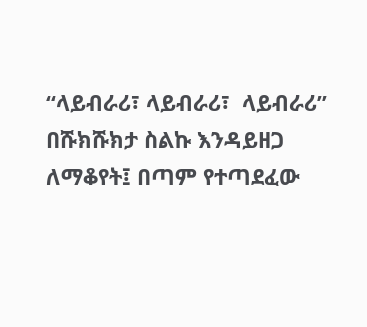“ላይብራሪ፣ ላይብራሪ፣  ላይብራሪ” በሹክሹክታ ስልኩ እንዳይዘጋ ለማቆየት፤ በጣም የተጣደፈው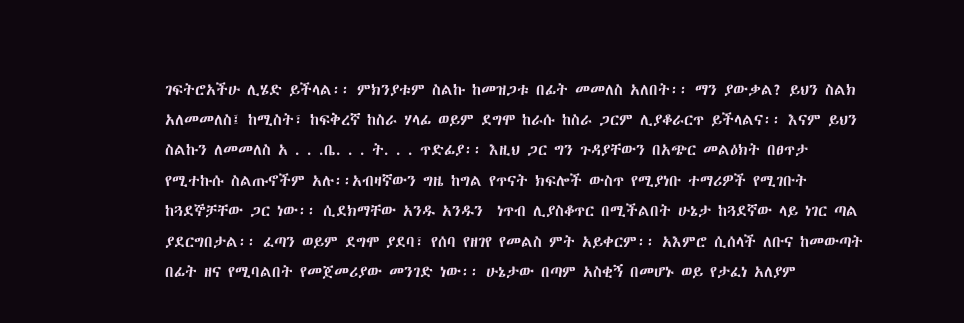ገፍትሮአችሁ ሊሄድ ይችላል፡፡ ምክንያቱም ስልኩ ከመዝጋቱ በፊት መመለስ አለበት፡፡ ማን ያውቃል? ይህን ስልክ አለመመለስ፤ ከሚስት፣ ከፍቅረኛ ከስራ ሃላፊ ወይም ደግሞ ከራሱ ከስራ ጋርም ሊያቆራርጥ ይችላልና፡፡ እናም ይህን ስልኩን ለመመለስ አ . . .ቤ. . . ት. . . ጥድፊያ፡፡ እዚህ ጋር ግን ጉዳያቸውን በአጭር መልዕክት በፀጥታ የሚተኩሱ ስልጡኖችም አሉ፡፡አብዛኛውን ግዜ ከግል የጥናት ክፍሎች ውስጥ የሚያነቡ ተማሪዎች የሚገቡት ከጓደኞቻቸው ጋር ነው፡፡ ሲደክማቸው አንዱ አንዱን  ነጥብ ሊያስቆጥር በሚችልበት ሁኔታ ከጓደኛው ላይ ነገር ጣል ያደርግበታል፡፡ ፈጣን ወይም ደግሞ ያደባ፣ የሰባ የዘገየ የመልስ ምት አይቀርም፡፡ አእምሮ ሲሰላች ለቡና ከመውጣት በፊት ዘና የሚባልበት የመጀመሪያው መንገድ ነው፡፡ ሁኔታው በጣም አስቂኝ በመሆኑ ወይ የታፈነ አለያም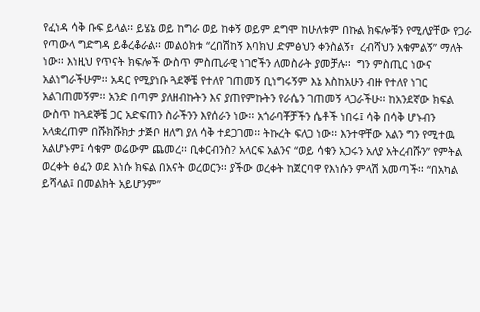የፈነዳ ሳቅ ቡፍ ይላል፡፡ ይሄኔ ወይ ከግራ ወይ ከቀኝ ወይም ደግሞ ከሁለቱም በኩል ክፍሎቹን የሚለያቸው የጋራ የጣውላ ግድግዳ ይቆረቆራል፡፡ መልዕክቱ “ረበሽከኝ እባክህ ድምፅህን ቀንስልኝ፣  ረብሻህን አቁምልኝ” ማለት ነው፡፡ እነዚህ የጥናት ክፍሎች ውስጥ ምስጢራዊ ነገሮችን ለመስራት ያመቻሉ፡፡  ግን ምስጢር ነውና አልነግራችሁም፡፡ አዳር የሚያነቡ ጓደኞቼ የተለየ ገጠመኝ ቢነግሩኝም እኔ እስከአሁን ብዙ የተለየ ነገር አልገጠመኝም፡፡ አንድ በጣም ያለዘብኩትን እና ያጠየምኩትን የራሴን ገጠመኝ ላጋራችሁ፡፡ ከአንደኛው ክፍል ውስጥ ከጓደኞቼ ጋር አድፍጠን ስራችንን እየሰራን ነው፡፡ አጎራባቾቻችን ሴቶች ነበሩ፤ ሳቅ በሳቅ ሆኑብን አላቋረጠም በሹክሹክታ ታጅቦ ዘለግ ያለ ሳቅ ተደጋገመ፡፡ ትኩረት ፍለጋ ነው፡፡ እንተዋቸው አልን ግን የሚተዉ አልሆኑም፤ ሳቁም ወሬውም ጨመረ፡፡ ቢቀርብንስ? አላርፍ አልንና “ወይ ሳቁን አጋሩን አለያ አትረብሹን” የምትል ወረቀት ፅፈን ወደ እነሱ ክፍል በአናት ወረወርን፡፡ ያችው ወረቀት ከጀርባዋ የእነሱን ምላሽ አመጣች፡፡ “በአካል ይሻላል፤ በመልክት አይሆንም”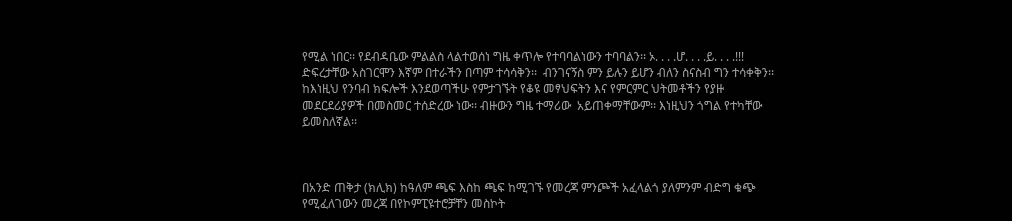የሚል ነበር፡፡ የደብዳቤው ምልልስ ላልተወሰነ ግዜ ቀጥሎ የተባባልነውን ተባባልን፡፡ ኦ. . . .ሆ. . . .ይ. . . .!!! ድፍረታቸው አስገርሞን እኛም በተራችን በጣም ተሳሳቅን፡፡  ብንገናኝስ ምን ይሉን ይሆን ብለን ስናስብ ግን ተሳቀቅን፡፡ ከእነዚህ የንባብ ክፍሎች እንደወጣችሁ የምታገኙት የቆዩ መፃህፍትን እና የምርምር ህትመቶችን የያዙ መደርደሪያዎች በመስመር ተሰድረው ነው፡፡ ብዙውን ግዜ ተማሪው  አይጠቀማቸውም፡፡ እነዚህን ጎግል የተካቸው ይመስለኛል፡፡



በአንድ ጠቅታ (ክሊክ) ከዓለም ጫፍ እስከ ጫፍ ከሚገኙ የመረጃ ምንጮች አፈላልጎ ያለምንም ብድግ ቁጭ የሚፈለገውን መረጃ በየኮምፒዩተሮቻቸን መስኮት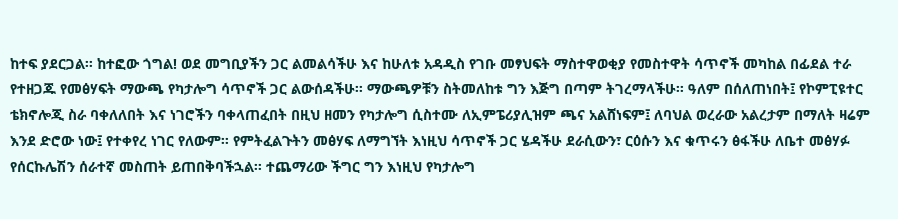ከተፍ ያደርጋል፡፡ ከተፎው ጎግል! ወደ መግቢያችን ጋር ልመልሳችሁ እና ከሁለቱ አዳዲስ የገቡ መፃህፍት ማስተዋወቂያ የመስተዋት ሳጥኖች መካከል በፊደል ተራ የተዘጋጁ የመፅሃፍት ማውጫ የካታሎግ ሳጥኖች ጋር ልውሰዳችሁ፡፡ ማውጫዎቹን ስትመለከቱ ግን እጅግ በጣም ትገረማላችሁ፡፡ ዓለም በሰለጠነበት፤ የኮምፒዩተር ቴክኖሎጂ ስራ ባቀለለበት እና ነገሮችን ባቀላጠፈበት በዚህ ዘመን የካታሎግ ሲስተሙ ለኢምፔሪያሊዝም ጫና አልሸነፍም፤ ለባህል ወረራው አልረታም በማለት ዛሬም እንደ ድሮው ነው፤ የተቀየረ ነገር የለውም፡፡ የምትፈልጉትን መፅሃፍ ለማግኘት እነዚህ ሳጥኖች ጋር ሄዳችሁ ደራሲውን፣ ርዕሱን እና ቁጥሩን ፅፋችሁ ለቤተ መፅሃፉ የሰርኩሌሽን ሰራተኛ መስጠት ይጠበቅባችኋል፡፡ ተጨማሪው ችግር ግን እነዚህ የካታሎግ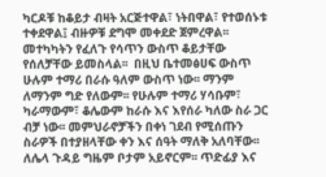ካርዶቹ ከቆይታ ብዛት አርጅተዋል፣ ነትበዋል፣ የተወሰኑቱ ተቀደዋል፤ ብዙዎቹ ደግሞ መቀደድ ጀምረዋል፡፡ መተካካትን የፈለጉ የሳጥን ውስጥ ቆይታቸው የሰለቻቸው ይመስላል፡፡  በዚህ ቤተመፅሀፍ ውስጥ ሁሉም ተማሪ በራሱ ዓለም ውስጥ ነው፡፡ ማንም ለማንም ግድ የለውም፡፡ የሁሉም ተማሪ ሃሳቡም፣ ካራማውም፣ ቆሌውም ከራሱ እና እየሰራ ካለው ስራ ጋር ብቻ ነው፡፡ መምህራኖቻችን በቀነ ገደብ የሚሰጡን ስራዎች በተያዘላቸው ቀን እና ሰዓት ማለቅ አለባቸው፡፡ ለሌላ ጉዳይ ግዜም ቦታም አይኖርም፡፡ ጥድፊያ እና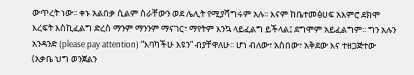ውጥረት ነው፡፡ ቀኑ አልበቃ ሲልም ስራቸውን ወደ ሌሊት የሚያሻግሩም አሉ፡፡ እናም ከቤተመፅሀፍ አእምሮ ደክሞ እረፍት እስኪፈልግ ድረስ ማንም ማንንም ማናገር፣ ማየትም እንኳ ላይፈልግ ይችላል፤ ደግሞም አይፈልግም፡፡ ግን አሉን አንዳንድ (please pay attention) “እባካችሁ እዩን” ብያቸዋለሁ፡፡ ሆነ ብለው፣ አስበው፣ አቅደው እና ተዘጋጅተው (አቃቤ ህግ ወንጀልን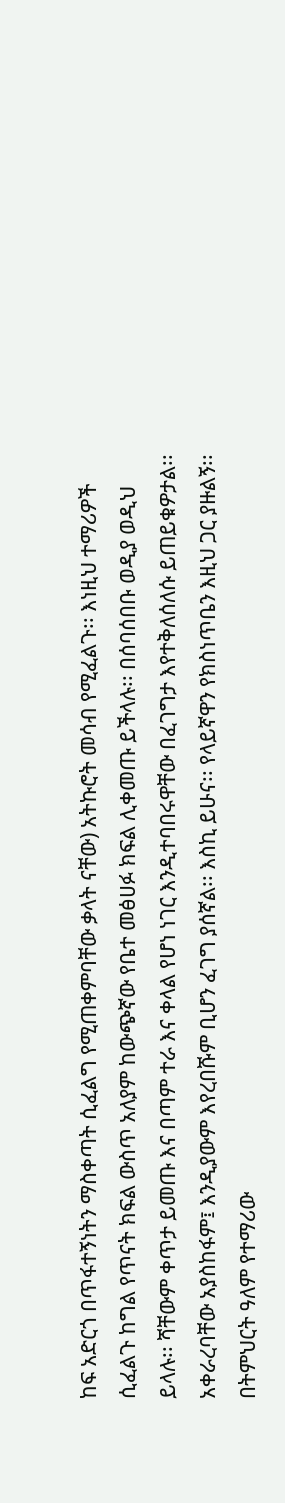ከፍ አድርጎ በጥፋተኝነትን ማስቀጣት ሲፈልግ የሚጠቀምባቸው ቃላት ናቸው) አትኩሮት መሳብ የሚፈልጉ፡፡ እነዚህ ተማሪዎች ሲፈልጉ ከግል የጥናት ክፍል ውስጥ አለያም ከውጭኛው የቤተ መፅሀፉ ክፍል ሊቀመጡ ይችላሉ፡፡ በሰባሰበቡ ወዲያ ወዲህ ይላሉ፡፡ ሻቸውም ቀጥታ ይመጡ እና በጣም ተራ እና ቀላል የሆነ ነገር እንዲተባበሩዋቸው በፈገግታ እየተቅለሰለሱ ይጠይቁዎታል፡፡ አቀራረባቸው አያስከፋም፤ እንዲያውም እየረበሹም ቢሆን ፈገግ ያሰኛል፡፡ እስኪ ይሁና፡፡ የላይኛዋን የክስነጥቤን እዚህ ጋር ያዙልኝ፡፡ በትምህርት ዓለም የተማሪው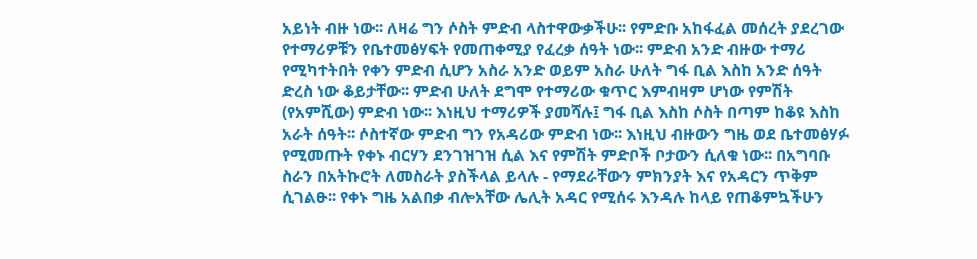አይነት ብዙ ነው፡፡ ለዛሬ ግን ሶስት ምድብ ላስተዋውቃችሁ፡፡ የምድቡ አከፋፈል መሰረት ያደረገው የተማሪዎቹን የቤተመፅሃፍት የመጠቀሚያ የፈረቃ ሰዓት ነው፡፡ ምድብ አንድ ብዙው ተማሪ የሚካተትበት የቀን ምድብ ሲሆን አስራ አንድ ወይም አስራ ሁለት ግፋ ቢል እስከ አንድ ሰዓት ድረስ ነው ቆይታቸው፡፡ ምድብ ሁለት ደግሞ የተማሪው ቁጥር እምብዛም ሆነው የምሽት (የአምሺው) ምድብ ነው፡፡ እነዚህ ተማሪዎች ያመሻሉ፤ ግፋ ቢል እስከ ሶስት በጣም ከቆዩ እስከ አራት ሰዓት፡፡ ሶስተኛው ምድብ ግን የአዳሪው ምድብ ነው፡፡ እነዚህ ብዙውን ግዜ ወደ ቤተመፅሃፉ የሚመጡት የቀኑ ብርሃን ደንገዝገዝ ሲል እና የምሽት ምድቦች ቦታውን ሲለቁ ነው፡፡ በአግባቡ ስራን በአትኩሮት ለመስራት ያስችላል ይላሉ - የማደራቸውን ምክንያት እና የአዳርን ጥቅም ሲገልፁ፡፡ የቀኑ ግዜ አልበቃ ብሎአቸው ሌሊት አዳር የሚሰሩ እንዳሉ ከላይ የጠቆምኳችሁን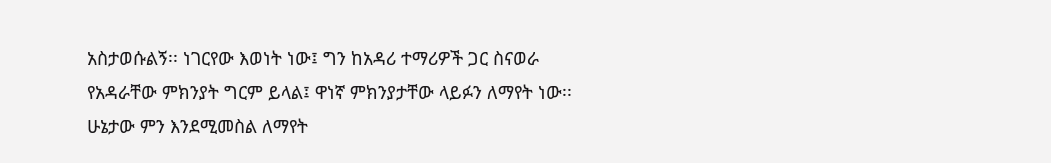አስታወሱልኝ፡፡ ነገርየው እወነት ነው፤ ግን ከአዳሪ ተማሪዎች ጋር ስናወራ የአዳራቸው ምክንያት ግርም ይላል፤ ዋነኛ ምክንያታቸው ላይፉን ለማየት ነው፡፡ ሁኔታው ምን እንደሚመስል ለማየት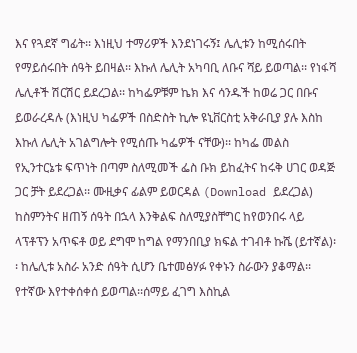እና የጓደኛ ግፊት፡፡ እነዚህ ተማሪዎች እንደነገሩኝ፤ ሌሊቱን ከሚሰሩበት የማይሰሩበት ሰዓት ይበዛል፡፡ እኩለ ሌሊት አካባቢ ለቡና ሻይ ይወጣል፡፡ የነፋሻ ሌሊቶች ሽርሽር ይደረጋል፡፡ ከካፌዎቹም ኬክ እና ሳንዱች ከወሬ ጋር በቡና ይወራረዳሉ (እነዚህ ካፌዎች በስድስት ኪሎ ዩኒቨርስቲ አቅራቢያ ያሉ እስከ እኩለ ሌሊት አገልግሎት የሚሰጡ ካፌዎች ናቸው)፡፡ ከካፌ መልስ የኢንተርኔቱ ፍጥነት በጣም ስለሚመች ፌስ ቡክ ይከፈትና ከሩቅ ሀገር ወዳጅ ጋር ቻት ይደረጋል፡፡ ሙዚቃና ፊልም ይወርዳል (Download ይደረጋል) ከስምንትና ዘጠኝ ሰዓት በኋላ እንቅልፍ ስለሚያስቸግር ከየወንበሩ ላይ ላፕቶፕን አጥፍቶ ወይ ደግሞ ከግል የማንበቢያ ክፍል ተገብቶ ኩሼ (ይተኛል)፡፡ ከሌሊቱ አስራ አንድ ሰዓት ሲሆን ቤተመፅሃፉ የቀኑን ስራውን ያቆማል፡፡ የተኛው እየተቀሰቀሰ ይወጣል፡፡ሰማይ ፈገግ እስኪል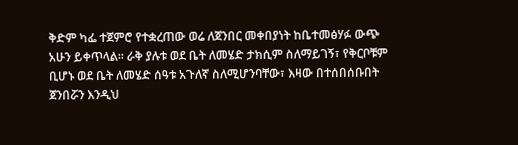ቅድም ካፌ ተጀምሮ የተቋረጠው ወሬ ለጀንበር መቀበያነት ከቤተመፅሃፉ ውጭ አሁን ይቀጥላል፡፡ ራቅ ያሉቱ ወደ ቤት ለመሄድ ታክሲም ስለማይገኝ፣ የቅርቦቹም ቢሆኑ ወደ ቤት ለመሄድ ሰዓቱ አጉለኛ ስለሚሆንባቸው፣ እዛው በተሰበሰቡበት ጀንበሯን እንዲህ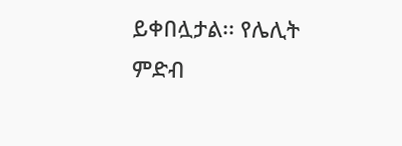ይቀበሏታል፡፡ የሌሊት ምድብ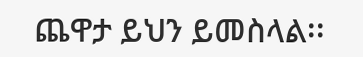ጨዋታ ይህን ይመስላል፡፡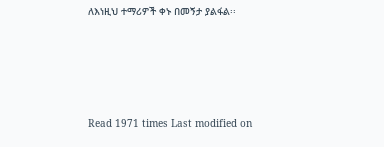ለእነዚህ ተማሪዎች ቀኑ በመኝታ ያልፋል፡፡







Read 1971 times Last modified on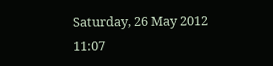Saturday, 26 May 2012 11:07